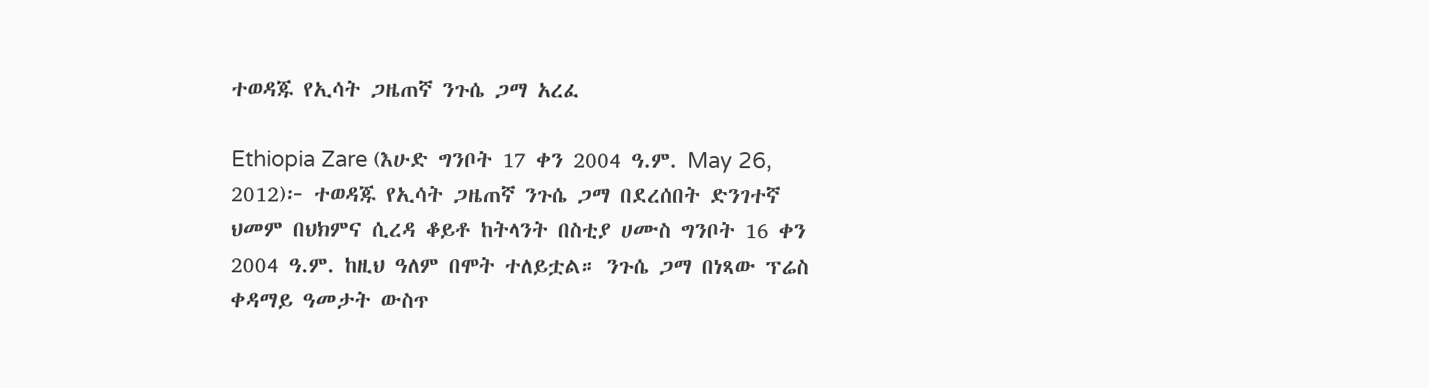ተወዳጁ የኢሳት ጋዜጠኛ ንጉሴ ጋማ አረፈ

Ethiopia Zare (እሁድ ግንቦት 17 ቀን 2004 ዓ.ም. May 26, 2012)፦ ተወዳጁ የኢሳት ጋዜጠኛ ንጉሴ ጋማ በደረሰበት ድንገተኛ ህመም በህክምና ሲረዳ ቆይቶ ከትላንት በስቲያ ሀሙስ ግንቦት 16 ቀን 2004 ዓ.ም. ከዚህ ዓለም በሞት ተለይቷል። ንጉሴ ጋማ በነጻው ፕሬስ ቀዳማይ ዓመታት ውስጥ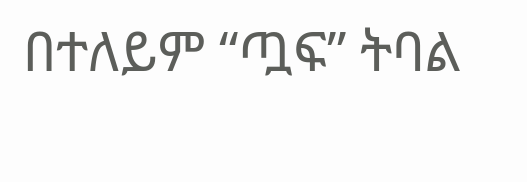በተለይም “ጧፍ” ትባል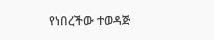የነበረችው ተወዳጅ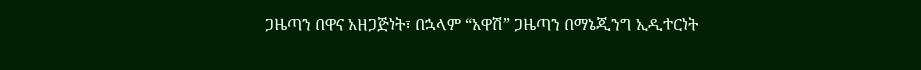ጋዜጣን በዋና አዘጋጅነት፣ በኋላም “አዋሽ” ጋዜጣን በማኔጂንግ ኢዲተርነት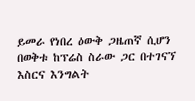ይመራ የነበረ ዕውቅ ጋዜጠኛ ሲሆን በወቅቱ ከፕሬስ ስራው ጋር በተገናኘ እስርና እንግልት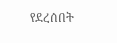የደረሰበት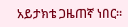አይታክቴ ጋዜጠኛ ነበር።